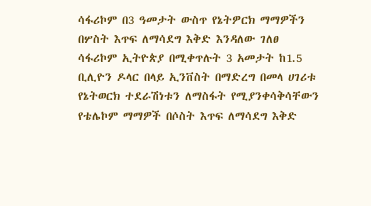ሳፋሪኮም በ3 ዓመታት ውስጥ የኔትዎርክ ማማዎችን በሦስት እጥፍ ለማሳደግ እቅድ እንዳለው ገለፀ
ሳፋሪኮም ኢትዮጵያ በሚቀጥሉት 3 አመታት ከ1.5 ቢሊዮን ዶላር በላይ ኢንቨስት በማድረግ በመላ ሀገሪቱ የኔትወርክ ተደራሽነቱን ለማስፋት የሚያንቀሳቅሳቸውን የቴሌኮም ማማዎች በሶስት እጥፍ ለማሳደግ እቅድ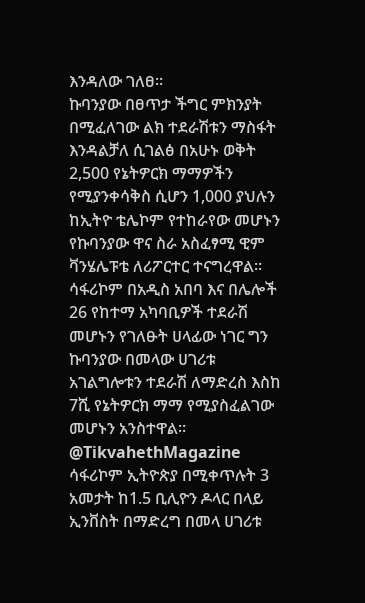እንዳለው ገለፀ።
ኩባንያው በፀጥታ ችግር ምክንያት በሚፈለገው ልክ ተደራሽቱን ማስፋት እንዳልቻለ ሲገልፅ በአሁኑ ወቅት 2,500 የኔትዎርክ ማማዎችን የሚያንቀሳቅስ ሲሆን 1,000 ያህሉን ከኢትዮ ቴሌኮም የተከራየው መሆኑን የኩባንያው ዋና ስራ አስፈፃሚ ዊም ቫንሄሌፑቴ ለሪፖርተር ተናግረዋል።
ሳፋሪኮም በአዲስ አበባ እና በሌሎች 26 የከተማ አካባቢዎች ተደራሽ መሆኑን የገለፁት ሀላፊው ነገር ግን ኩባንያው በመላው ሀገሪቱ አገልግሎቱን ተደራሽ ለማድረስ እስከ 7ሺ የኔትዎርክ ማማ የሚያስፈልገው መሆኑን አንስተዋል።
@TikvahethMagazine
ሳፋሪኮም ኢትዮጵያ በሚቀጥሉት 3 አመታት ከ1.5 ቢሊዮን ዶላር በላይ ኢንቨስት በማድረግ በመላ ሀገሪቱ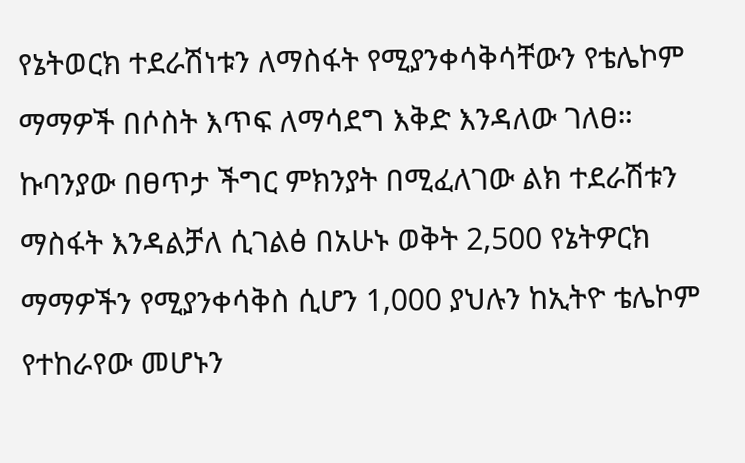የኔትወርክ ተደራሽነቱን ለማስፋት የሚያንቀሳቅሳቸውን የቴሌኮም ማማዎች በሶስት እጥፍ ለማሳደግ እቅድ እንዳለው ገለፀ።
ኩባንያው በፀጥታ ችግር ምክንያት በሚፈለገው ልክ ተደራሽቱን ማስፋት እንዳልቻለ ሲገልፅ በአሁኑ ወቅት 2,500 የኔትዎርክ ማማዎችን የሚያንቀሳቅስ ሲሆን 1,000 ያህሉን ከኢትዮ ቴሌኮም የተከራየው መሆኑን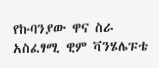የኩባንያው ዋና ስራ አስፈፃሚ ዊም ቫንሄሌፑቴ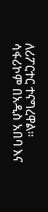ለሪፖርተር ተናግረዋል።
ሳፋሪኮም በአዲስ አበባ እና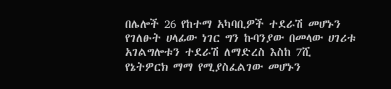በሌሎች 26 የከተማ አካባቢዎች ተደራሽ መሆኑን የገለፁት ሀላፊው ነገር ግን ኩባንያው በመላው ሀገሪቱ አገልግሎቱን ተደራሽ ለማድረስ እስከ 7ሺ የኔትዎርክ ማማ የሚያስፈልገው መሆኑን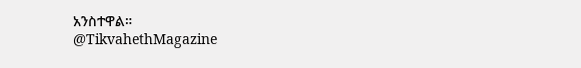አንስተዋል።
@TikvahethMagazine